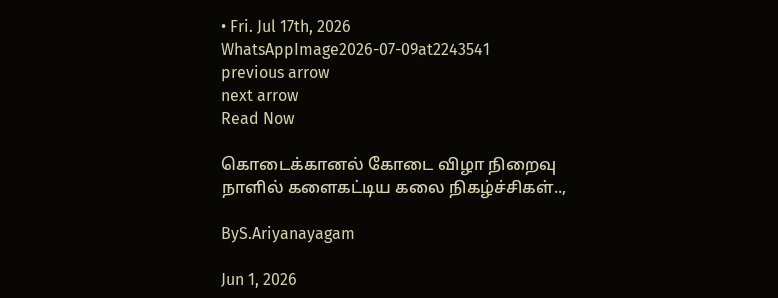• Fri. Jul 17th, 2026
WhatsAppImage2026-07-09at2243541
previous arrow
next arrow
Read Now

கொடைக்கானல் கோடை விழா நிறைவு நாளில் களைகட்டிய கலை நிகழ்ச்சிகள்..,

ByS.Ariyanayagam

Jun 1, 2026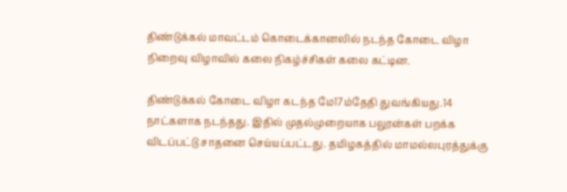திண்டுக்கல் மாவட்டம் கொடைக்கானலில் நடந்த கோடை விழா நிறைவு விழாவில் கலை நிகழ்ச்சிகள் கலை கட்டின.

திண்டுக்கல் கோடை விழா கடந்த மே17ம்தேதி துவங்கியது.14 நாட்களாக நடந்தது. இதில் முதல்முறையாக பலூன்கள் பறக்க விடப்பட்டு சாதனை செய்யப்பட்டது. தமிழகத்தில் மாமல்லபுரத்துக்கு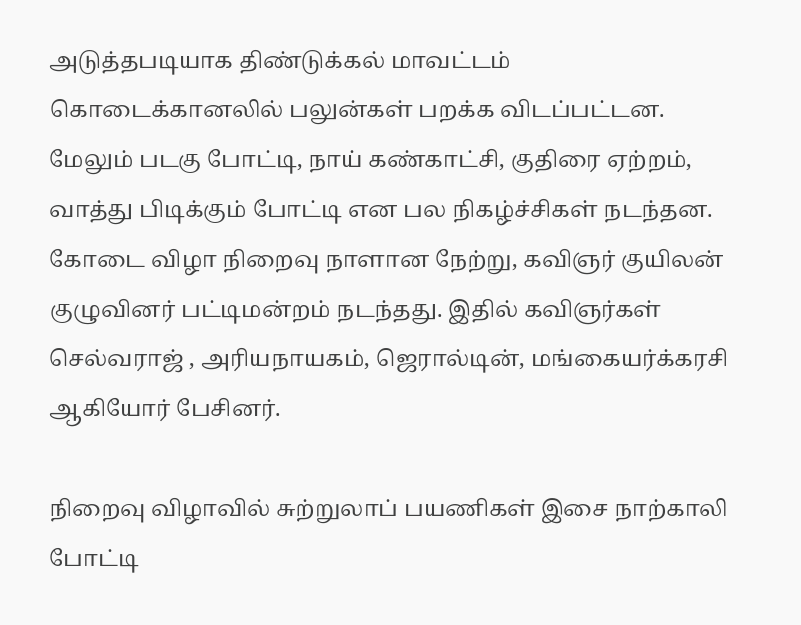அடுத்தபடியாக திண்டுக்கல் மாவட்டம் கொடைக்கானலில் பலுன்கள் பறக்க விடப்பட்டன. மேலும் படகு போட்டி, நாய் கண்காட்சி, குதிரை ஏற்றம், வாத்து பிடிக்கும் போட்டி என பல நிகழ்ச்சிகள் நடந்தன. கோடை விழா நிறைவு நாளான நேற்று, கவிஞர் குயிலன் குழுவினர் பட்டிமன்றம் நடந்தது. இதில் கவிஞர்கள் செல்வராஜ் , அரியநாயகம், ஜெரால்டின், மங்கையர்க்கரசி ஆகியோர் பேசினர்.

நிறைவு விழாவில் சுற்றுலாப் பயணிகள் இசை நாற்காலி போட்டி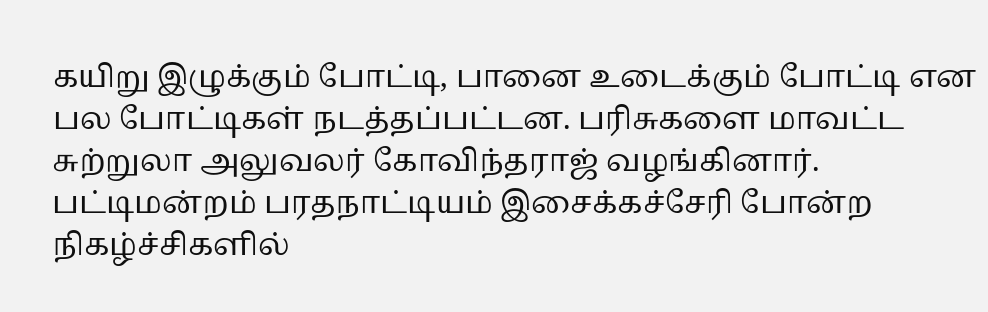கயிறு இழுக்கும் போட்டி, பானை உடைக்கும் போட்டி என பல போட்டிகள் நடத்தப்பட்டன. பரிசுகளை மாவட்ட சுற்றுலா அலுவலர் கோவிந்தராஜ் வழங்கினார். பட்டிமன்றம் பரதநாட்டியம் இசைக்கச்சேரி போன்ற நிகழ்ச்சிகளில்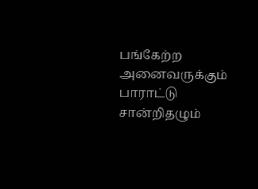பங்கேற்ற அனைவருக்கும் பாராட்டு சான்றிதழும்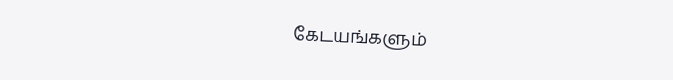கேடயங்களும்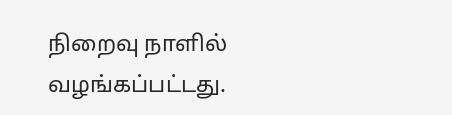நிறைவு நாளில் வழங்கப்பட்டது.